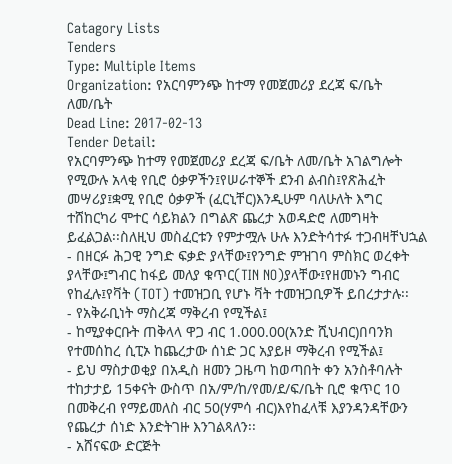Catagory Lists
Tenders
Type: Multiple Items
Organization: የአርባምንጭ ከተማ የመጀመሪያ ደረጃ ፍ/ቤት ለመ/ቤት
Dead Line: 2017-02-13
Tender Detail:
የአርባምንጭ ከተማ የመጀመሪያ ደረጃ ፍ/ቤት ለመ/ቤት አገልግሎት የሚውሉ አላቂ የቢሮ ዕቃዎችን፤የሠራተኞች ደንብ ልብስ፤የጽሕፈት መሣሪያ፤ቋሚ የቢሮ ዕቃዎች (ፈርኒቸር)እንዲሁም ባለሁለት እግር ተሸከርካሪ ሞተር ሳይክልን በግልጽ ጨረታ አወዳድሮ ለመግዛት ይፈልጋል፡፡ስለዚህ መስፈርቱን የምታሟሉ ሁሉ እንድትሳተፉ ተጋብዛቸህኋል
- በዘርፉ ሕጋዊ ንግድ ፍቃድ ያላቸው፤የንግድ ምዝገባ ምስክር ወረቀት ያላቸው፤ግብር ከፋይ መለያ ቁጥር(TIN NO)ያላቸው፤የዘመኑን ግብር የከፈሉ፤የቫት (TOT) ተመዝጋቢ የሆኑ ቫት ተመዝጋቢዎች ይበረታታሉ፡፡
- የአቅራቢነት ማስረጃ ማቅረብ የሚችል፤
- ከሚያቀርቡት ጠቅላላ ዋጋ ብር 1.000.00(አንድ ሺህብር)በባንክ የተመሰከረ ሲፒኦ ከጨረታው ሰነድ ጋር አያይዞ ማቅረብ የሚችል፤
- ይህ ማስታወቂያ በአዲስ ዘመን ጋዜጣ ከወጣበት ቀን አንስቶባሉት ተከታታይ 15ቀናት ውስጥ በአ/ም/ከ/የመ/ደ/ፍ/ቤት ቢሮ ቁጥር 10 በመቅረብ የማይመለስ ብር 50(ሃምሳ ብር)እየከፈላቹ እያንዳንዳቸውን የጨረታ ሰነድ እንድትገዙ እንገልጻለን፡፡
- አሸናፍው ድርጅት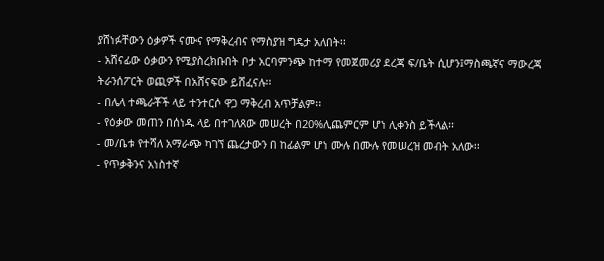ያሸነፉቸውን ዕቃዎች ናሙና የማቅረብና የማስያዝ ግዴታ አለበት፡፡
- አሸናፊው ዕቃውን የሚያስረክቡበት ቦታ አርባምንጭ ከተማ የመጀመሪያ ደረጃ ፍ/ቤት ሲሆን፤ማስጫኛና ማውረጃ ትራንሰፖርት ወጪዎች በአሸናፍው ይሸፈናሉ፡፡
- በሌላ ተጫራቾች ላይ ተንተርሶ ዋጋ ማቅረብ አጥቻልም፡፡
- የዕቃው መጠን በሰነዱ ላይ በተገለጸው መሠረት በ20%ሊጨምርም ሆነ ሊቀንስ ይችላል፡፡
- መ/ቤቱ የተሻለ አማራጭ ካገኘ ጨረታውን በ ከፊልም ሆነ ሙሉ በሙሉ የመሠረዝ መብት አለው፡፡
- የጥቃቅንና አነስተኛ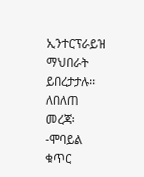ኢንተርፕራይዝ ማህበራት ይበረታታሉ፡፡
ለበለጠ መረጃ፡-ሞባይል ቁጥር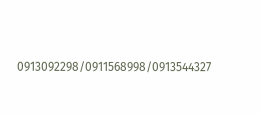0913092298/0911568998/0913544327